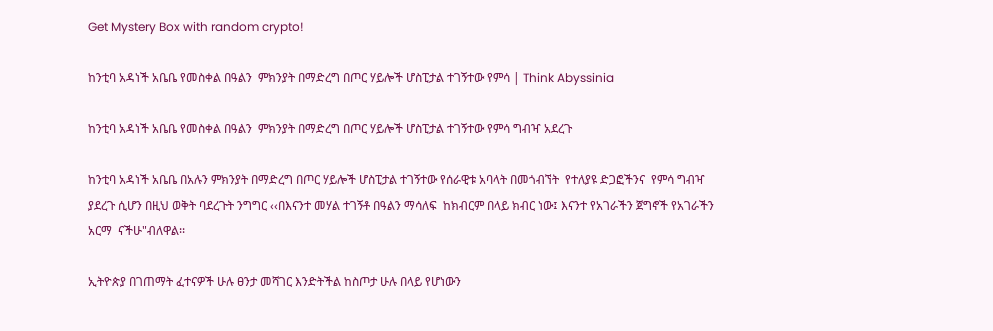Get Mystery Box with random crypto!

ከንቲባ አዳነች አቤቤ የመስቀል በዓልን  ምክንያት በማድረግ በጦር ሃይሎች ሆስፒታል ተገኝተው የምሳ | Think Abyssinia

ከንቲባ አዳነች አቤቤ የመስቀል በዓልን  ምክንያት በማድረግ በጦር ሃይሎች ሆስፒታል ተገኝተው የምሳ ግብዣ አደረጉ

ከንቲባ አዳነች አቤቤ በአሉን ምክንያት በማድረግ በጦር ሃይሎች ሆስፒታል ተገኝተው የሰራዊቱ አባላት በመጎብኘት  የተለያዩ ድጋፎችንና  የምሳ ግብዣ ያደረጉ ሲሆን በዚህ ወቅት ባደረጉት ንግግር ‹‹በእናንተ መሃል ተገኝቶ በዓልን ማሳለፍ  ከክብርም በላይ ክብር ነው፤ እናንተ የአገራችን ጀግኖች የአገራችን አርማ  ናችሁ"ብለዋል፡፡

ኢትዮጵያ በገጠማት ፈተናዎች ሁሉ ፀንታ መሻገር እንድትችል ከስጦታ ሁሉ በላይ የሆነውን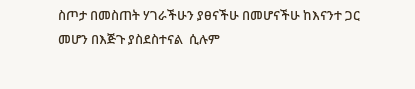ስጦታ በመስጠት ሃገራችሁን ያፀናችሁ በመሆናችሁ ከእናንተ ጋር መሆን በእጅጉ ያስደስተናል  ሲሉም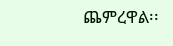ጨምረዋል፡፡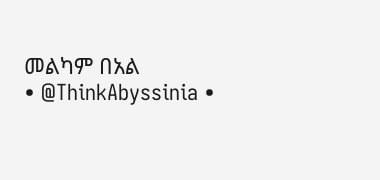መልካም በአል
• @ThinkAbyssinia •